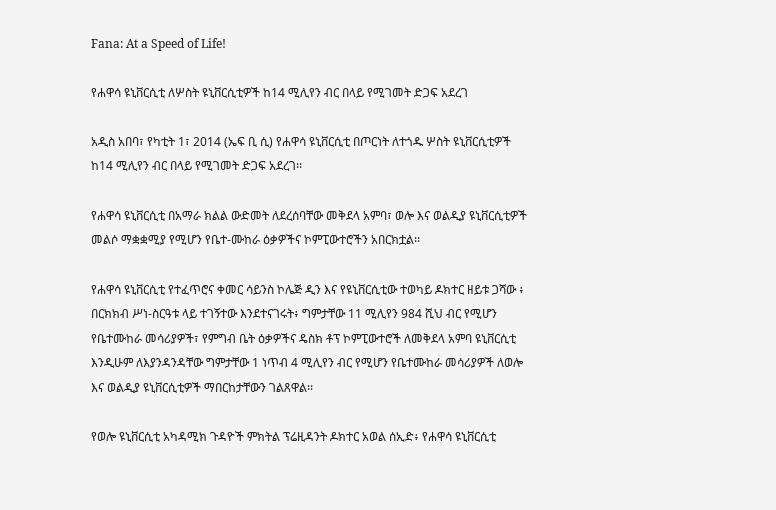Fana: At a Speed of Life!

የሐዋሳ ዩኒቨርሲቲ ለሦስት ዩኒቨርሲቲዎች ከ14 ሚሊየን ብር በላይ የሚገመት ድጋፍ አደረገ

አዲስ አበባ፣ የካቲት 1፣ 2014 (ኤፍ ቢ ሲ) የሐዋሳ ዩኒቨርሲቲ በጦርነት ለተጎዱ ሦስት ዩኒቨርሲቲዎች ከ14 ሚሊየን ብር በላይ የሚገመት ድጋፍ አደረገ፡፡

የሐዋሳ ዩኒቨርሲቲ በአማራ ክልል ውድመት ለደረሰባቸው መቅደላ አምባ፣ ወሎ እና ወልዲያ ዩኒቨርሲቲዎች መልሶ ማቋቋሚያ የሚሆን የቤተ-ሙከራ ዕቃዎችና ኮምፒውተሮችን አበርክቷል፡፡

የሐዋሳ ዩኒቨርሲቲ የተፈጥሮና ቀመር ሳይንስ ኮሌጅ ዲን እና የዩኒቨርሲቲው ተወካይ ዶክተር ዘይቱ ጋሻው ፥ በርክክብ ሥነ-ስርዓቱ ላይ ተገኝተው እንደተናገሩት፥ ግምታቸው 11 ሚሊየን 984 ሺህ ብር የሚሆን የቤተሙከራ መሳሪያዎች፣ የምግብ ቤት ዕቃዎችና ዴስክ ቶፕ ኮምፒውተሮች ለመቅደላ አምባ ዩኒቨርሲቲ እንዲሁም ለእያንዳንዳቸው ግምታቸው 1 ነጥብ 4 ሚሊየን ብር የሚሆን የቤተሙከራ መሳሪያዎች ለወሎ እና ወልዲያ ዩኒቨርሲቲዎች ማበርከታቸውን ገልጸዋል፡፡

የወሎ ዩኒቨርሲቲ አካዳሚክ ጉዳዮች ምክትል ፕሬዚዳንት ዶክተር አወል ሰኢድ፥ የሐዋሳ ዩኒቨርሲቲ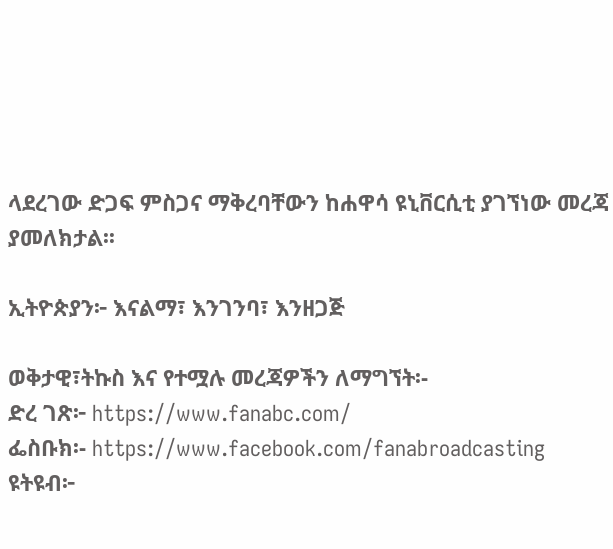ላደረገው ድጋፍ ምስጋና ማቅረባቸውን ከሐዋሳ ዩኒቨርሲቲ ያገኘነው መረጃ ያመለክታል፡፡

ኢትዮጵያን፦ እናልማ፣ እንገንባ፣ እንዘጋጅ

ወቅታዊ፣ትኩስ እና የተሟሉ መረጃዎችን ለማግኘት፡-
ድረ ገጽ፦ https://www.fanabc.com/
ፌስቡክ፡- https://www.facebook.com/fanabroadcasting
ዩትዩብ፦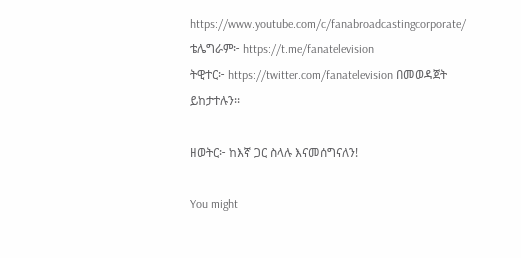https://www.youtube.com/c/fanabroadcastingcorporate/
ቴሌግራም፦ https://t.me/fanatelevision
ትዊተር፦ https://twitter.com/fanatelevision በመወዳጀት ይከታተሉን፡፡

ዘወትር፦ ከእኛ ጋር ስላሉ እናመሰግናለን!

You might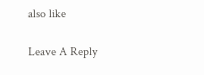also like

Leave A Reply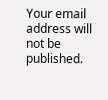Your email address will not be published.